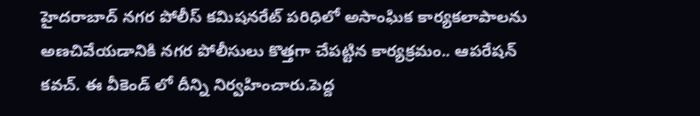హైదరాబాద్ నగర పోలీస్ కమిషనరేట్ పరిధిలో అసాంఘిక కార్యకలాపాలను అణచివేయడానికి నగర పోలీసులు కొత్తగా చేపట్టిన కార్యక్రమం.. ఆపరేషన్ కవచ్. ఈ వీకెండ్ లో దీన్ని నిర్వహించారు.పెద్ద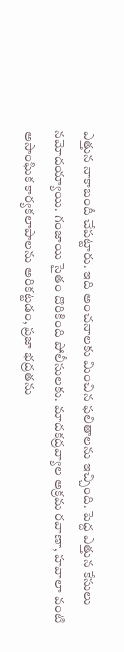ఎత్తున నాకాబందీ చేపట్టారు. ఇది అంచనాలకు మించిన ఫలితాలను ఇచ్చింది. పెద్ద ఎత్తున కేసులు నమోదయ్యాయి. గంజాయి సైతం దొరికింది పోలీసులకు. మాదకద్రవ్యాల అక్రమ రవాణా, హవాలా వంటి అసాంఘిక కార్యకలాపాలను అరికట్టడం, ప్రజా భద్రతను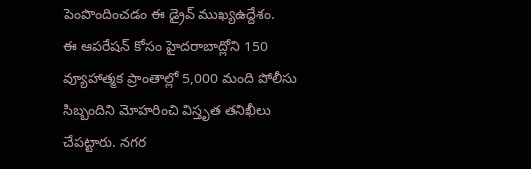పెంపొందించడం ఈ డ్రైవ్ ముఖ్యఉద్దేశం.
ఈ ఆపరేషన్ కోసం హైదరాబాద్లోని 150 వ్యూహాత్మక ప్రాంతాల్లో 5,000 మంది పోలీసు సిబ్బందిని మోహరించి విస్తృత తనిఖీలు చేపట్టారు. నగర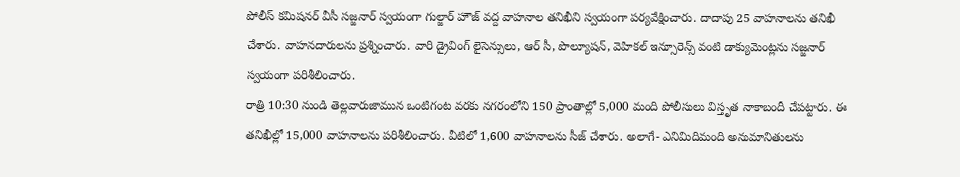పోలీస్ కమిషనర్ వీసీ సజ్జనార్ స్వయంగా గుల్జార్ హౌజ్ వద్ద వాహనాల తనిఖీని స్వయంగా పర్యవేక్షించారు. దాదాపు 25 వాహనాలను తనిఖీ చేశారు. వాహనదారులను ప్రశ్నించారు. వారి డ్రైవింగ్ లైసెన్సులు, ఆర్ సీ, పొల్యూషన్, వెహికల్ ఇన్సూరెన్స్ వంటి డాక్యుమెంట్లను సజ్జనార్ స్వయంగా పరిశీలించారు.
రాత్రి 10:30 నుండి తెల్లవారుజామున ఒంటిగంట వరకు నగరంలోని 150 ప్రాంతాల్లో 5,000 మంది పోలీసులు విస్తృత నాకాబందీ చేపట్టారు. ఈ తనిఖీల్లో 15,000 వాహనాలను పరిశీలించారు. వీటిలో 1,600 వాహనాలను సీజ్ చేశారు. అలాగే- ఎనిమిదిమంది అనుమానితులను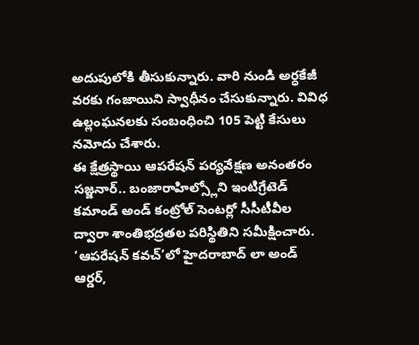అదుపులోకి తీసుకున్నారు. వారి నుండి అర్ధకేజీ వరకు గంజాయిని స్వాధీనం చేసుకున్నారు. వివిధ ఉల్లంఘనలకు సంబంధించి 105 పెట్టి కేసులు నమోదు చేశారు.
ఈ క్షేత్రస్థాయి ఆపరేషన్ పర్యవేక్షణ అనంతరం సజ్జనార్.. బంజారాహిల్స్లోని ఇంటిగ్రేటెడ్ కమాండ్ అండ్ కంట్రోల్ సెంటర్లో సీసీటీవీల ద్వారా శాంతిభద్రతల పరిస్థితిని సమీక్షించారు. ‘ఆపరేషన్ కవచ్’లో హైదరాబాద్ లా అండ్ ఆర్డర్,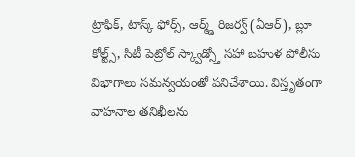ట్రాఫిక్, టాస్క్ ఫోర్స్, ఆర్మ్డ్ రిజర్వ్ (ఏఆర్), బ్లూ కోల్ట్స్, సిటీ పెట్రోల్ స్క్వాడ్స్తో సహా బహుళ పోలీసు విభాగాలు సమన్వయంతో పనిచేశాయి. విస్తృతంగా వాహనాల తనిఖీలను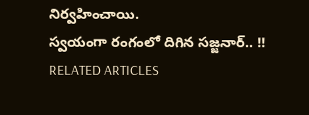నిర్వహించాయి.
స్వయంగా రంగంలో దిగిన సజ్జనార్.. !!
RELATED ARTICLES